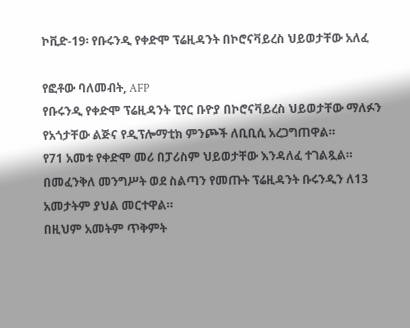ኮቪድ-19፡ የቡሩንዲ የቀድሞ ፕሬዚዳንት በኮሮናቫይረስ ህይወታቸው አለፈ

የፎቶው ባለመብት, AFP
የቡሩንዲ የቀድሞ ፕሬዚዳንት ፒየር ቡዮያ በኮሮናቫይረስ ህይወታቸው ማለፉን የአጎታቸው ልጅና የዲፕሎማቲክ ምንጮች ለቢቢሲ አረጋግጠዋል።
የ71 አመቱ የቀድሞ መሪ በፓሪስም ህይወታቸው እንዳለፈ ተገልጿል።
በመፈንቅለ መንግሥት ወደ ስልጣን የመጡት ፕሬዚዳንት ቡሩንዲን ለ13 አመታትም ያህል መርተዋል።
በዚህም አመትም ጥቅምት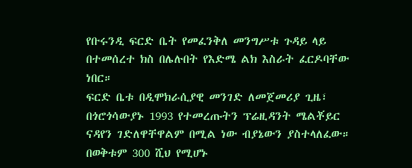የቡሩንዲ ፍርድ ቤት የመፈንቅለ መንግሥቱ ጉዳይ ላይ በተመሰረተ ክስ በሌሉበት የእድሜ ልክ እስራት ፈርዶባቸው ነበር።
ፍርድ ቤቱ በዲሞክራሲያዊ መንገድ ለመጀመሪያ ጊዜ፣ በጎሮጎሳውያኑ 1993 የተመረጡትን ፕሬዚዳንት ሜልቾይር ናዳየን ገድለዋቸዋልም በሚል ነው ብያኔውን ያስተላለፈው። በወቅቱም 300 ሺህ የሚሆኑ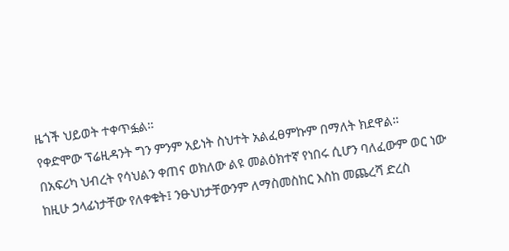ዜጎች ህይወት ተቀጥፏል።
የቀድሞው ፕሬዚዳንት ግን ምንም አይነት ስህተት አልፈፀምኩም በማለት ክደዋል።
በአፍሪካ ህብረት የሳህልን ቀጠና ወክለው ልዩ መልዕክተኛ የነበሩ ሲሆን ባለፈውም ወር ነው ከዚሁ ኃላፊነታቸው የለቀቁት፤ ንፁህነታቸውንም ለማስመስከር እስከ መጨረሻ ድረስ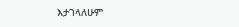እታገላለሁም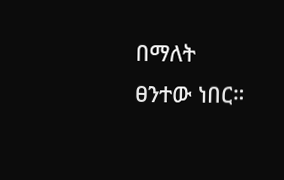በማለት ፀንተው ነበር።